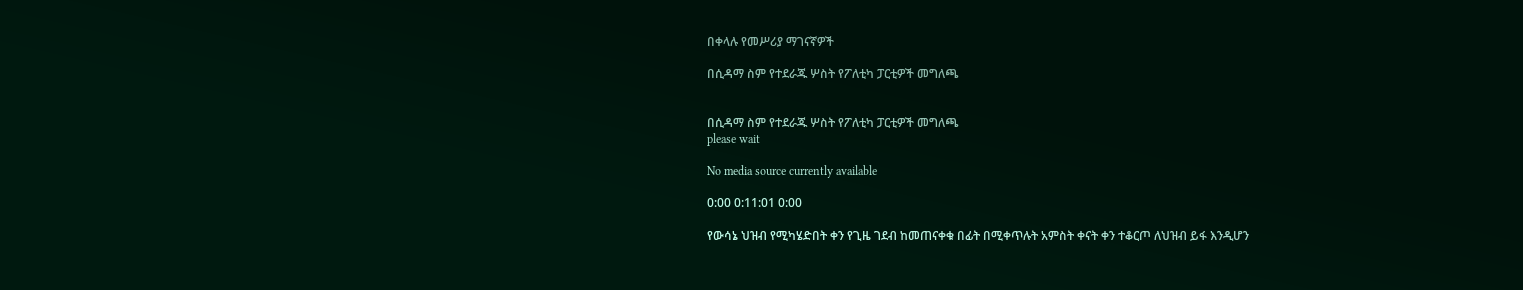በቀላሉ የመሥሪያ ማገናኛዎች

በሲዳማ ስም የተደራጁ ሦስት የፖለቲካ ፓርቲዎች መግለጫ


በሲዳማ ስም የተደራጁ ሦስት የፖለቲካ ፓርቲዎች መግለጫ
please wait

No media source currently available

0:00 0:11:01 0:00

የውሳኔ ህዝብ የሚካሄድበት ቀን የጊዜ ገደብ ከመጠናቀቁ በፊት በሚቀጥሉት አምስት ቀናት ቀን ተቆርጦ ለህዝብ ይፋ እንዲሆን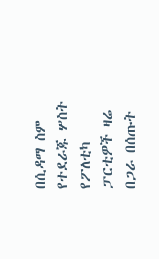በሲዳማ ስም የተደራጁ ሦስት የፖለቲካ ፓርቲዎች ዛሬ በጋራ በሰጡት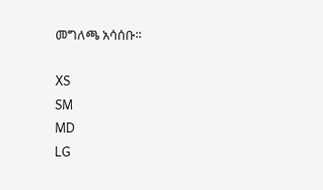መግለጫ አሳሰቡ፡፡

XS
SM
MD
LG